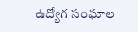ఉద్యోగ సంఘాల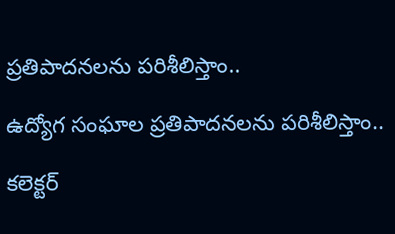ప్రతిపాదనలను పరిశీలిస్తాం..

ఉద్యోగ సంఘాల ప్రతిపాదనలను పరిశీలిస్తాం..

కలెక్టర్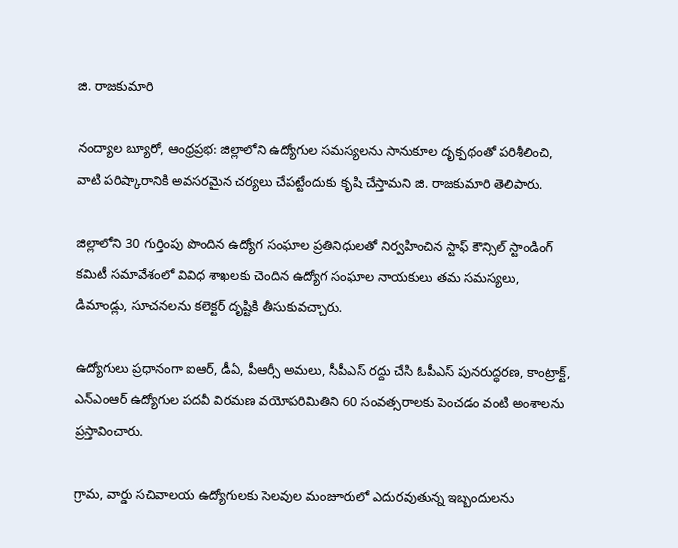జి. రాజకుమారి

నంద్యాల బ్యూరో, ఆంధ్రప్రభ: జిల్లాలోని ఉద్యోగుల సమస్యలను సానుకూల దృక్పథంతో పరిశీలించి, వాటి పరిష్కారానికి అవసరమైన చర్యలు చేపట్టేందుకు కృషి చేస్తామని జి. రాజకుమారి తెలిపారు.

జిల్లాలోని 30 గుర్తింపు పొందిన ఉద్యోగ సంఘాల ప్రతినిధులతో నిర్వహించిన స్టాఫ్ కౌన్సిల్ స్టాండింగ్ కమిటీ సమావేశంలో వివిధ శాఖలకు చెందిన ఉద్యోగ సంఘాల నాయకులు తమ సమస్యలు, డిమాండ్లు, సూచనలను కలెక్టర్ దృష్టికి తీసుకువచ్చారు.

ఉద్యోగులు ప్రధానంగా ఐఆర్, డీఏ, పీఆర్సీ అమలు, సీపీఎస్ రద్దు చేసి ఓపీఎస్ పునరుద్ధరణ, కాంట్రాక్ట్, ఎన్‌ఎంఆర్ ఉద్యోగుల పదవీ విరమణ వయోపరిమితిని 60 సంవత్సరాలకు పెంచడం వంటి అంశాలను ప్రస్తావించారు.

గ్రామ, వార్డు సచివాలయ ఉద్యోగులకు సెలవుల మంజూరులో ఎదురవుతున్న ఇబ్బందులను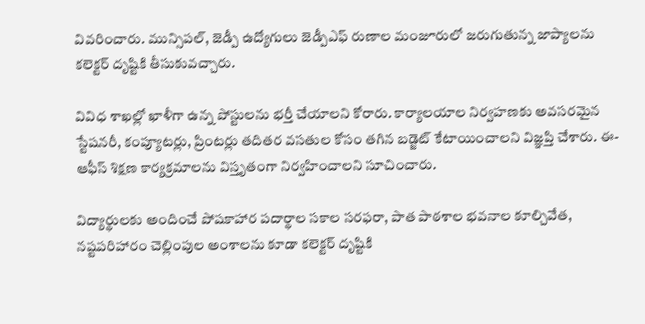వివరించారు. మున్సిపల్, జెడ్పీ ఉద్యోగులు జెడ్పీఎఫ్ రుణాల మంజూరులో జరుగుతున్న జాప్యాలను కలెక్టర్ దృష్టికి తీసుకువచ్చారు.

వివిధ శాఖల్లో ఖాళీగా ఉన్న పోస్టులను భర్తీ చేయాలని కోరారు. కార్యాలయాల నిర్వహణకు అవసరమైన స్టేషనరీ, కంప్యూటర్లు, ప్రింటర్లు తదితర వసతుల కోసం తగిన బడ్జెట్ కేటాయించాలని విజ్ఞప్తి చేశారు. ఈ-ఆఫీస్ శిక్షణ కార్యక్రమాలను విస్తృతంగా నిర్వహించాలని సూచించారు.

విద్యార్థులకు అందించే పోషకాహార పదార్థాల సకాల సరఫరా, పాత పాఠశాల భవనాల కూల్చివేత, నష్టపరిహారం చెల్లింపుల అంశాలను కూడా కలెక్టర్ దృష్టికి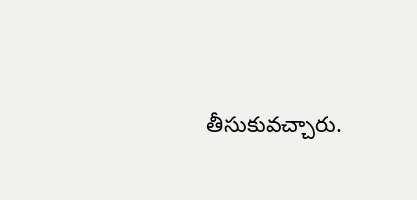తీసుకువచ్చారు.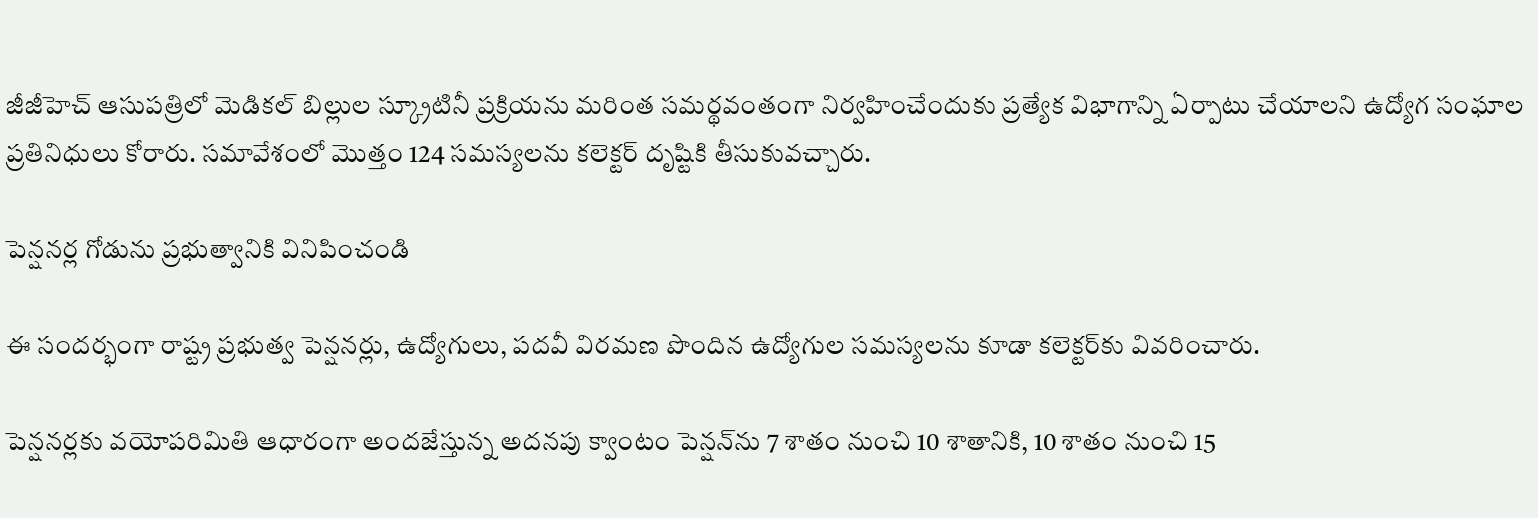జీజీహెచ్ ఆసుపత్రిలో మెడికల్ బిల్లుల స్క్రూటినీ ప్రక్రియను మరింత సమర్థవంతంగా నిర్వహించేందుకు ప్రత్యేక విభాగాన్ని ఏర్పాటు చేయాలని ఉద్యోగ సంఘాల ప్రతినిధులు కోరారు. సమావేశంలో మొత్తం 124 సమస్యలను కలెక్టర్ దృష్టికి తీసుకువచ్చారు.

పెన్షనర్ల గోడును ప్రభుత్వానికి వినిపించండి

ఈ సందర్భంగా రాష్ట్ర ప్రభుత్వ పెన్షనర్లు, ఉద్యోగులు, పదవీ విరమణ పొందిన ఉద్యోగుల సమస్యలను కూడా కలెక్టర్‌కు వివరించారు.

పెన్షనర్లకు వయోపరిమితి ఆధారంగా అందజేస్తున్న అదనపు క్వాంటం పెన్షన్‌ను 7 శాతం నుంచి 10 శాతానికి, 10 శాతం నుంచి 15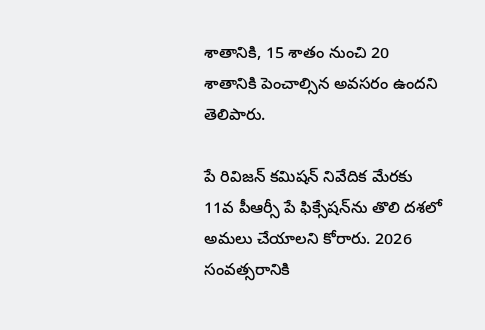శాతానికి, 15 శాతం నుంచి 20 శాతానికి పెంచాల్సిన అవసరం ఉందని తెలిపారు.

పే రివిజన్ కమిషన్ నివేదిక మేరకు 11వ పీఆర్సీ పే ఫిక్సేషన్‌ను తొలి దశలో అమలు చేయాలని కోరారు. 2026 సంవత్సరానికి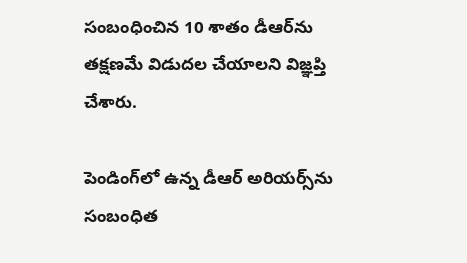సంబంధించిన 10 శాతం డీఆర్‌ను తక్షణమే విడుదల చేయాలని విజ్ఞప్తి చేశారు.

పెండింగ్‌లో ఉన్న డీఆర్ అరియర్స్‌ను సంబంధిత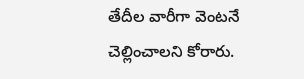తేదీల వారీగా వెంటనే చెల్లించాలని కోరారు.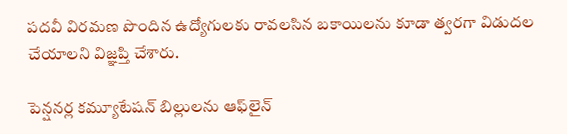పదవీ విరమణ పొందిన ఉద్యోగులకు రావలసిన బకాయిలను కూడా త్వరగా విడుదల చేయాలని విజ్ఞప్తి చేశారు.

పెన్షనర్ల కమ్యూటేషన్ బిల్లులను ఆఫ్‌లైన్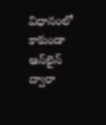విధానంలో కాకుండా ఆన్‌లైన్ ద్వారా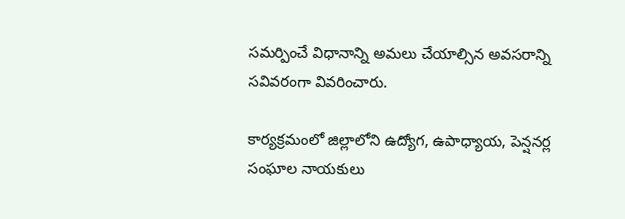సమర్పించే విధానాన్ని అమలు చేయాల్సిన అవసరాన్ని సవివరంగా వివరించారు.

కార్యక్రమంలో జిల్లాలోని ఉద్యోగ, ఉపాధ్యాయ, పెన్షనర్ల సంఘాల నాయకులు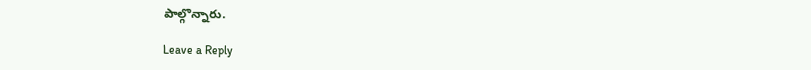పాల్గొన్నారు.

Leave a Reply